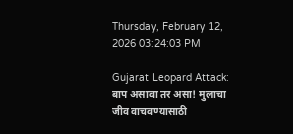Thursday, February 12, 2026 03:24:03 PM

Gujarat Leopard Attack: बाप असावा तर असा! मुलाचा जीव वाचवण्यासाठी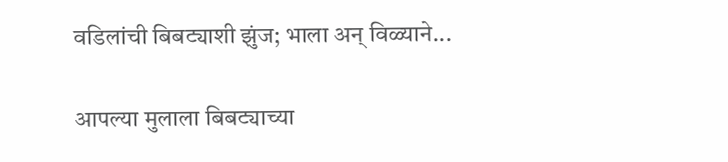वडिलांची बिबट्याशी झुंज; भाला अन् विळ्याने...

आपल्या मुलाला बिबट्याच्या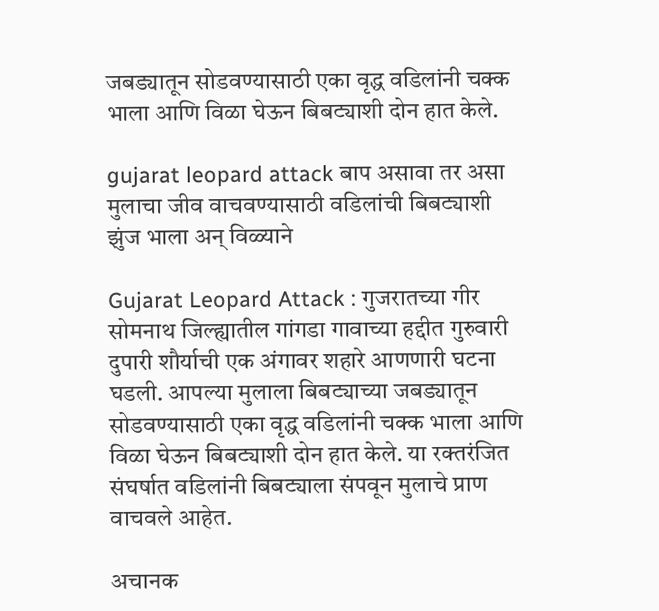जबड्यातून सोडवण्यासाठी एका वृद्ध वडिलांनी चक्क भाला आणि विळा घेऊन बिबट्याशी दोन हात केले.

gujarat leopard attack बाप असावा तर असा मुलाचा जीव वाचवण्यासाठी वडिलांची बिबट्याशी झुंज भाला अन् विळ्याने

Gujarat Leopard Attack : गुजरातच्या गीर सोमनाथ जिल्ह्यातील गांगडा गावाच्या हद्दीत गुरुवारी दुपारी शौर्याची एक अंगावर शहारे आणणारी घटना घडली. आपल्या मुलाला बिबट्याच्या जबड्यातून सोडवण्यासाठी एका वृद्ध वडिलांनी चक्क भाला आणि विळा घेऊन बिबट्याशी दोन हात केले. या रक्तरंजित संघर्षात वडिलांनी बिबट्याला संपवून मुलाचे प्राण वाचवले आहेत.

अचानक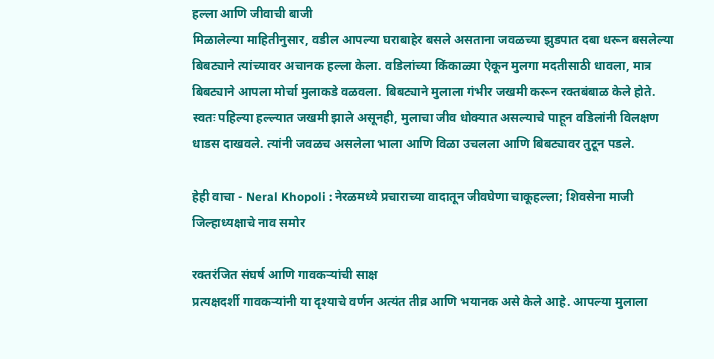हल्ला आणि जीवाची बाजी
मिळालेल्या माहितीनुसार, वडील आपल्या घराबाहेर बसले असताना जवळच्या झुडपात दबा धरून बसलेल्या बिबट्याने त्यांच्यावर अचानक हल्ला केला. वडिलांच्या किंकाळ्या ऐकून मुलगा मदतीसाठी धावला, मात्र बिबट्याने आपला मोर्चा मुलाकडे वळवला. बिबट्याने मुलाला गंभीर जखमी करून रक्तबंबाळ केले होते. स्वतः पहिल्या हल्ल्यात जखमी झाले असूनही, मुलाचा जीव धोक्यात असल्याचे पाहून वडिलांनी विलक्षण धाडस दाखवले. त्यांनी जवळच असलेला भाला आणि विळा उचलला आणि बिबट्यावर तुटून पडले.

हेही वाचा - Neral Khopoli : नेरळमध्ये प्रचाराच्या वादातून जीवघेणा चाकूहल्ला; शिवसेना माजी जिल्हाध्यक्षाचे नाव समोर

रक्तरंजित संघर्ष आणि गावकऱ्यांची साक्ष
प्रत्यक्षदर्शी गावकऱ्यांनी या दृश्याचे वर्णन अत्यंत तीव्र आणि भयानक असे केले आहे. आपल्या मुलाला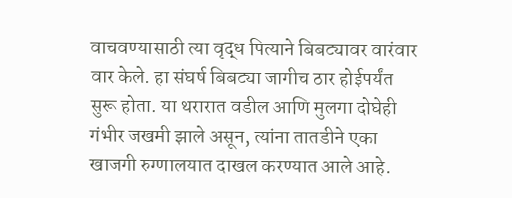वाचवण्यासाठी त्या वृद्ध पित्याने बिबट्यावर वारंवार वार केले. हा संघर्ष बिबट्या जागीच ठार होईपर्यंत सुरू होता. या थरारात वडील आणि मुलगा दोघेही गंभीर जखमी झाले असून, त्यांना तातडीने एका खाजगी रुग्णालयात दाखल करण्यात आले आहे.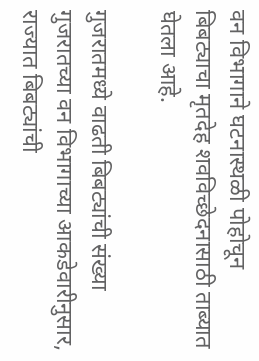वन विभागाने घटनास्थळी पोहोचून बिबट्याचा मृतदेह शवविच्छेदनासाठी ताब्यात घेतला आहे.

गुजरातमध्ये वाढती बिबट्यांची संख्या
गुजरातच्या वन विभागाच्या आकडेवारीनुसार, राज्यात बिबट्यांची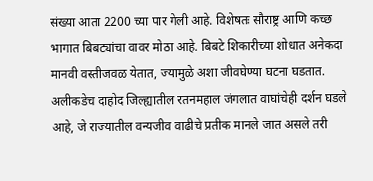संख्या आता 2200 च्या पार गेली आहे. विशेषतः सौराष्ट्र आणि कच्छ भागात बिबट्यांचा वावर मोठा आहे. बिबटे शिकारीच्या शोधात अनेकदा मानवी वस्तीजवळ येतात, ज्यामुळे अशा जीवघेण्या घटना घडतात. अलीकडेच दाहोद जिल्ह्यातील रतनमहाल जंगलात वाघांचेही दर्शन घडले आहे, जे राज्यातील वन्यजीव वाढीचे प्रतीक मानले जात असले तरी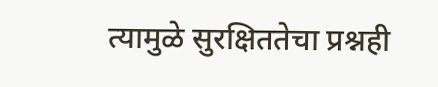त्यामुळे सुरक्षिततेचा प्रश्नही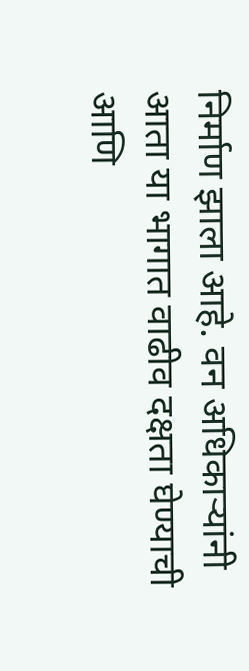निर्माण झाला आहे. वन अधिकाऱ्यांनी आता या भागात वाढीव दक्षता घेण्याची आणि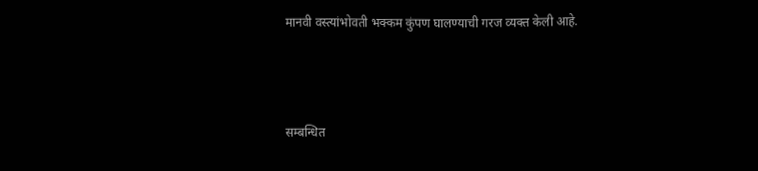मानवी वस्त्यांभोवती भक्कम कुंपण घालण्याची गरज व्यक्त केली आहे.



सम्बन्धित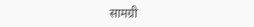सामग्री